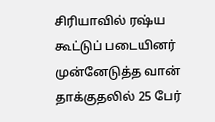சிரியாவில் ரஷ்ய கூட்டுப் படையினர் முன்னேடுத்த வான் தாக்குதலில் 25 பேர்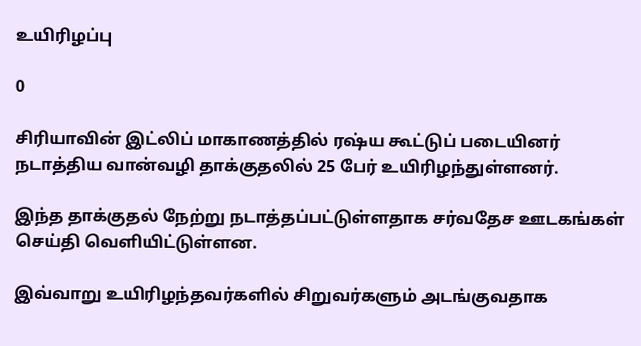உயிரிழப்பு

0

சிரியாவின் இட்லிப் மாகாணத்தில் ரஷ்ய கூட்டுப் படையினர் நடாத்திய வான்வழி தாக்குதலில் 25 பேர் உயிரிழந்துள்ளனர்.

இந்த தாக்குதல் நேற்று நடாத்தப்பட்டுள்ளதாக சர்வதேச ஊடகங்கள் செய்தி வெளியிட்டுள்ளன.

இவ்வாறு உயிரிழந்தவர்களில் சிறுவர்களும் அடங்குவதாக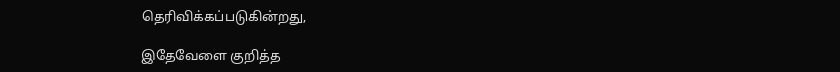தெரிவிக்கப்படுகின்றது,

இதேவேளை குறித்த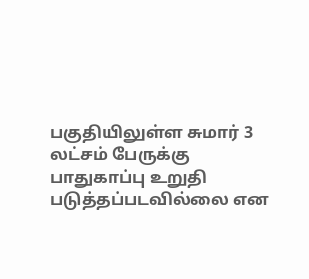பகுதியிலுள்ள சுமார் 3 லட்சம் பேருக்கு பாதுகாப்பு உறுதி படுத்தப்படவில்லை என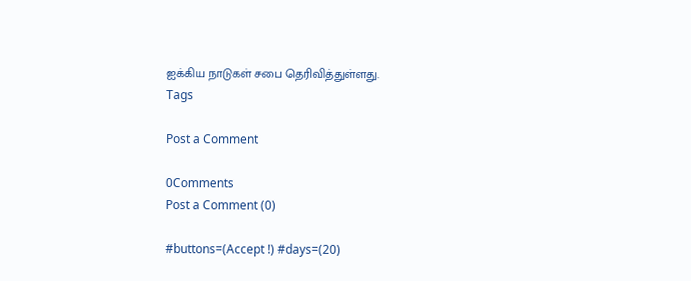ஐக்கிய நாடுகள் சபை தெரிவித்துள்ளது.
Tags

Post a Comment

0Comments
Post a Comment (0)

#buttons=(Accept !) #days=(20)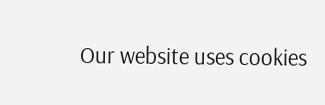Our website uses cookies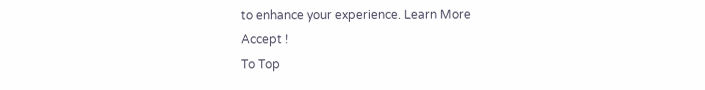to enhance your experience. Learn More
Accept !
To Top